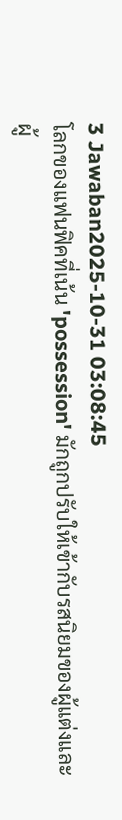3 Jawaban2025-10-31 03:08:45
โลกของแฟนฟิคที่เน้น 'possession' มักถูกปรับให้เข้ากับรสนิยมของผู้แต่งและผู้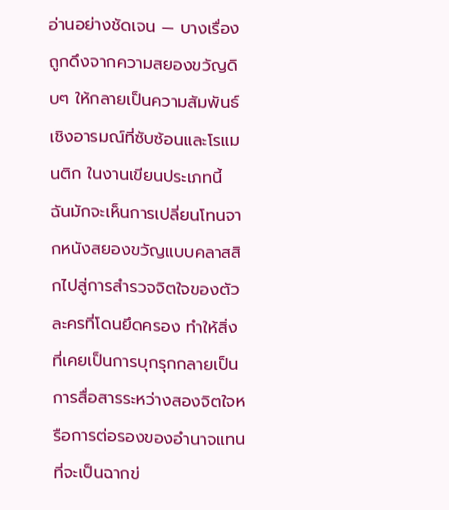อ่านอย่างชัดเจน — บางเรื่องถูกดึงจากความสยองขวัญดิบๆ ให้กลายเป็นความสัมพันธ์เชิงอารมณ์ที่ซับซ้อนและโรแมนติก ในงานเขียนประเภทนี้ ฉันมักจะเห็นการเปลี่ยนโทนจากหนังสยองขวัญแบบคลาสสิกไปสู่การสำรวจจิตใจของตัวละครที่โดนยึดครอง ทำให้สิ่งที่เคยเป็นการบุกรุกกลายเป็นการสื่อสารระหว่างสองจิตใจหรือการต่อรองของอำนาจแทนที่จะเป็นฉากข่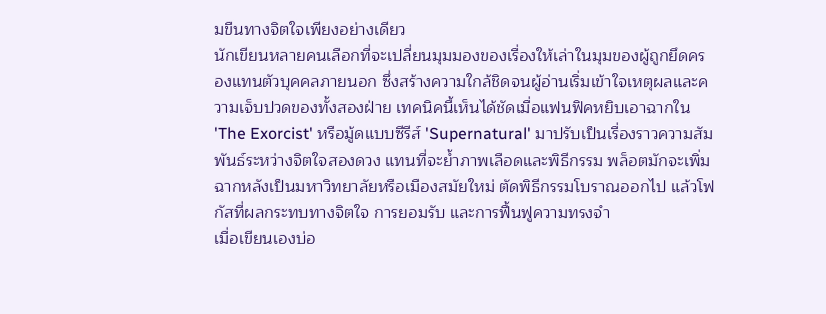มขืนทางจิตใจเพียงอย่างเดียว
นักเขียนหลายคนเลือกที่จะเปลี่ยนมุมมองของเรื่องให้เล่าในมุมของผู้ถูกยึดครองแทนตัวบุคคลภายนอก ซึ่งสร้างความใกล้ชิดจนผู้อ่านเริ่มเข้าใจเหตุผลและความเจ็บปวดของทั้งสองฝ่าย เทคนิคนี้เห็นได้ชัดเมื่อแฟนฟิคหยิบเอาฉากใน 'The Exorcist' หรือมู้ดแบบซีรีส์ 'Supernatural' มาปรับเป็นเรื่องราวความสัมพันธ์ระหว่างจิตใจสองดวง แทนที่จะย้ำภาพเลือดและพิธีกรรม พล็อตมักจะเพิ่มฉากหลังเป็นมหาวิทยาลัยหรือเมืองสมัยใหม่ ตัดพิธีกรรมโบราณออกไป แล้วโฟกัสที่ผลกระทบทางจิตใจ การยอมรับ และการฟื้นฟูความทรงจำ
เมื่อเขียนเองบ่อ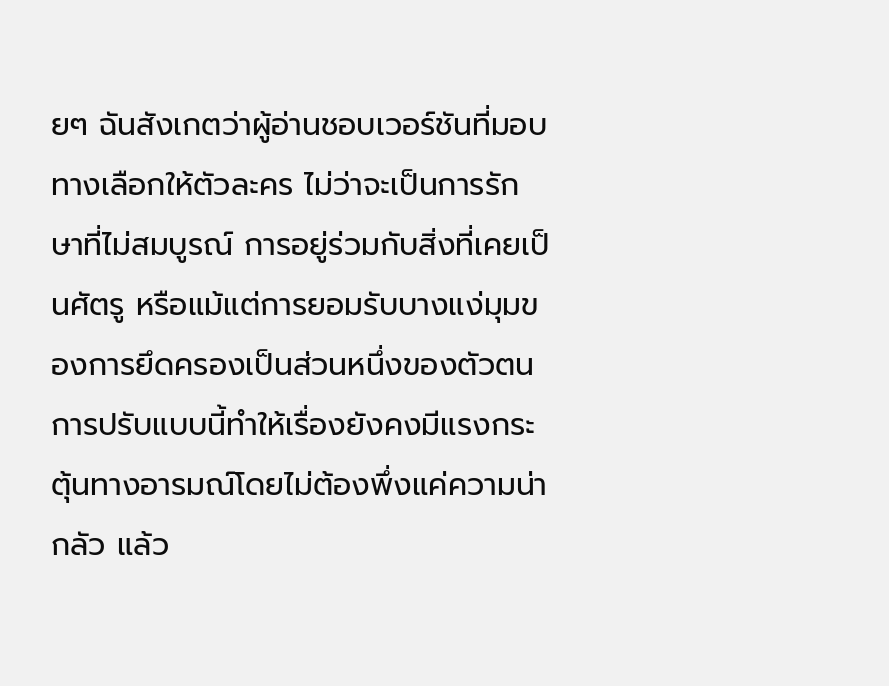ยๆ ฉันสังเกตว่าผู้อ่านชอบเวอร์ชันที่มอบทางเลือกให้ตัวละคร ไม่ว่าจะเป็นการรักษาที่ไม่สมบูรณ์ การอยู่ร่วมกับสิ่งที่เคยเป็นศัตรู หรือแม้แต่การยอมรับบางแง่มุมของการยึดครองเป็นส่วนหนึ่งของตัวตน การปรับแบบนี้ทำให้เรื่องยังคงมีแรงกระตุ้นทางอารมณ์โดยไม่ต้องพึ่งแค่ความน่ากลัว แล้ว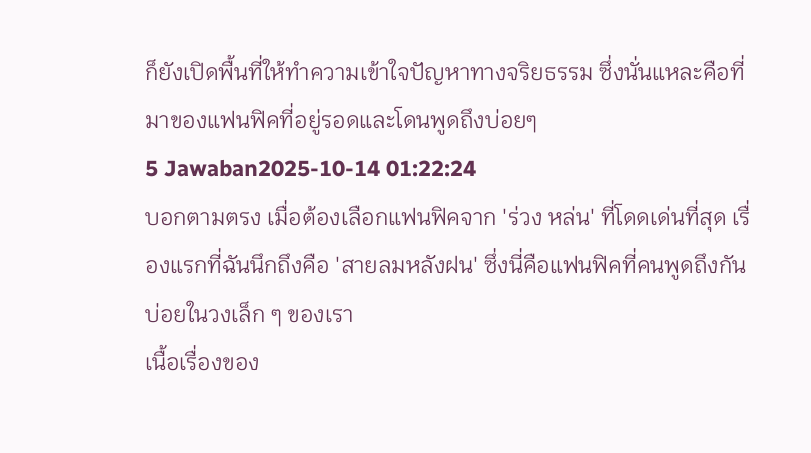ก็ยังเปิดพื้นที่ให้ทำความเข้าใจปัญหาทางจริยธรรม ซึ่งนั่นแหละคือที่มาของแฟนฟิคที่อยู่รอดและโดนพูดถึงบ่อยๆ
5 Jawaban2025-10-14 01:22:24
บอกตามตรง เมื่อต้องเลือกแฟนฟิคจาก 'ร่วง หล่น' ที่โดดเด่นที่สุด เรื่องแรกที่ฉันนึกถึงคือ 'สายลมหลังฝน' ซึ่งนี่คือแฟนฟิคที่คนพูดถึงกันบ่อยในวงเล็ก ๆ ของเรา
เนื้อเรื่องของ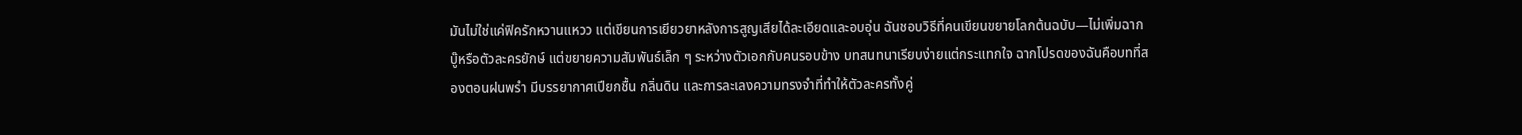มันไม่ใช่แค่ฟิครักหวานแหวว แต่เขียนการเยียวยาหลังการสูญเสียได้ละเอียดและอบอุ่น ฉันชอบวิธีที่คนเขียนขยายโลกต้นฉบับ—ไม่เพิ่มฉากบู๊หรือตัวละครยักษ์ แต่ขยายความสัมพันธ์เล็ก ๆ ระหว่างตัวเอกกับคนรอบข้าง บทสนทนาเรียบง่ายแต่กระแทกใจ ฉากโปรดของฉันคือบทที่สองตอนฝนพรำ มีบรรยากาศเปียกชื้น กลิ่นดิน และการละเลงความทรงจำที่ทำให้ตัวละครทั้งคู่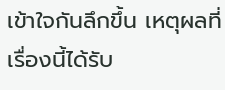เข้าใจกันลึกขึ้น เหตุผลที่เรื่องนี้ได้รับ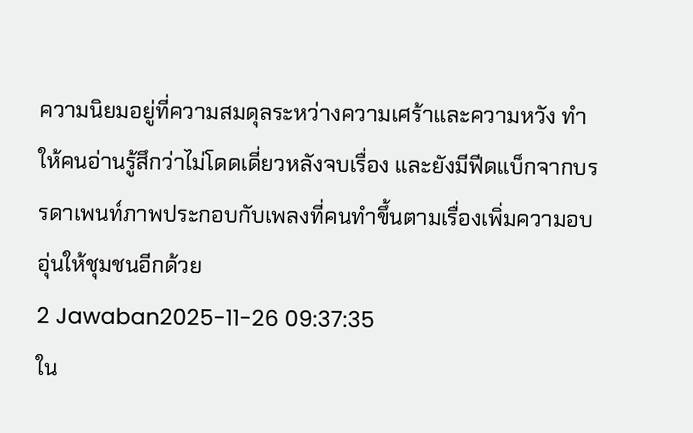ความนิยมอยู่ที่ความสมดุลระหว่างความเศร้าและความหวัง ทำให้คนอ่านรู้สึกว่าไม่โดดเดี่ยวหลังจบเรื่อง และยังมีฟีดแบ็กจากบรรดาเพนท์ภาพประกอบกับเพลงที่คนทำขึ้นตามเรื่องเพิ่มความอบอุ่นให้ชุมชนอีกด้วย
2 Jawaban2025-11-26 09:37:35
ใน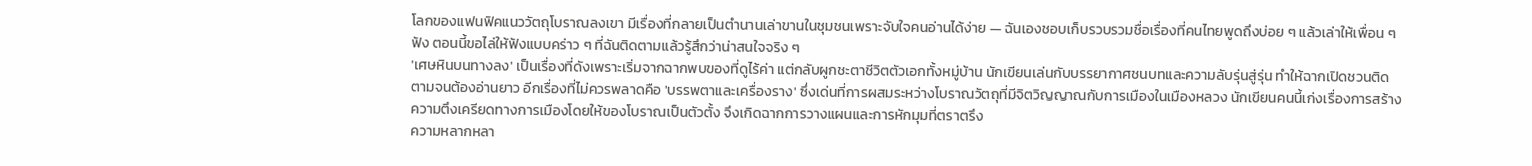โลกของแฟนฟิคแนววัตถุโบราณลงเขา มีเรื่องที่กลายเป็นตำนานเล่าขานในชุมชนเพราะจับใจคนอ่านได้ง่าย — ฉันเองชอบเก็บรวบรวมชื่อเรื่องที่คนไทยพูดถึงบ่อย ๆ แล้วเล่าให้เพื่อน ๆ ฟัง ตอนนี้ขอไล่ให้ฟังแบบคร่าว ๆ ที่ฉันติดตามแล้วรู้สึกว่าน่าสนใจจริง ๆ
'เศษหินบนทางลง' เป็นเรื่องที่ดังเพราะเริ่มจากฉากพบของที่ดูไร้ค่า แต่กลับผูกชะตาชีวิตตัวเอกทั้งหมู่บ้าน นักเขียนเล่นกับบรรยากาศชนบทและความลับรุ่นสู่รุ่น ทำให้ฉากเปิดชวนติดตามจนต้องอ่านยาว อีกเรื่องที่ไม่ควรพลาดคือ 'บรรพตาและเครื่องราง' ซึ่งเด่นที่การผสมระหว่างโบราณวัตถุที่มีจิตวิญญาณกับการเมืองในเมืองหลวง นักเขียนคนนี้เก่งเรื่องการสร้างความตึงเครียดทางการเมืองโดยให้ของโบราณเป็นตัวตั้ง จึงเกิดฉากการวางแผนและการหักมุมที่ตราตรึง
ความหลากหลา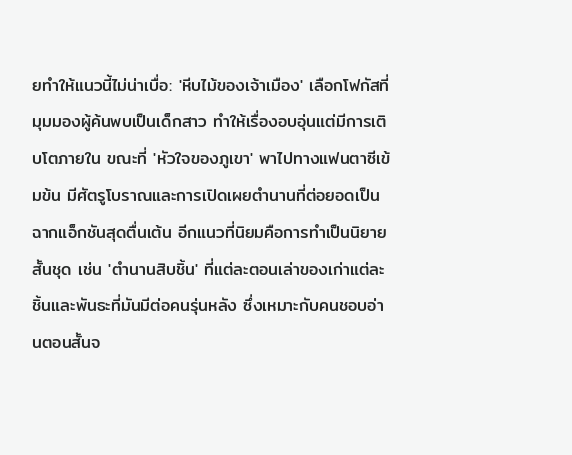ยทำให้แนวนี้ไม่น่าเบื่อ: 'หีบไม้ของเจ้าเมือง' เลือกโฟกัสที่มุมมองผู้ค้นพบเป็นเด็กสาว ทำให้เรื่องอบอุ่นแต่มีการเติบโตภายใน ขณะที่ 'หัวใจของภูเขา' พาไปทางแฟนตาซีเข้มข้น มีศัตรูโบราณและการเปิดเผยตำนานที่ต่อยอดเป็นฉากแอ็กชันสุดตื่นเต้น อีกแนวที่นิยมคือการทำเป็นนิยายสั้นชุด เช่น 'ตำนานสิบชิ้น' ที่แต่ละตอนเล่าของเก่าแต่ละชิ้นและพันธะที่มันมีต่อคนรุ่นหลัง ซึ่งเหมาะกับคนชอบอ่านตอนสั้นจ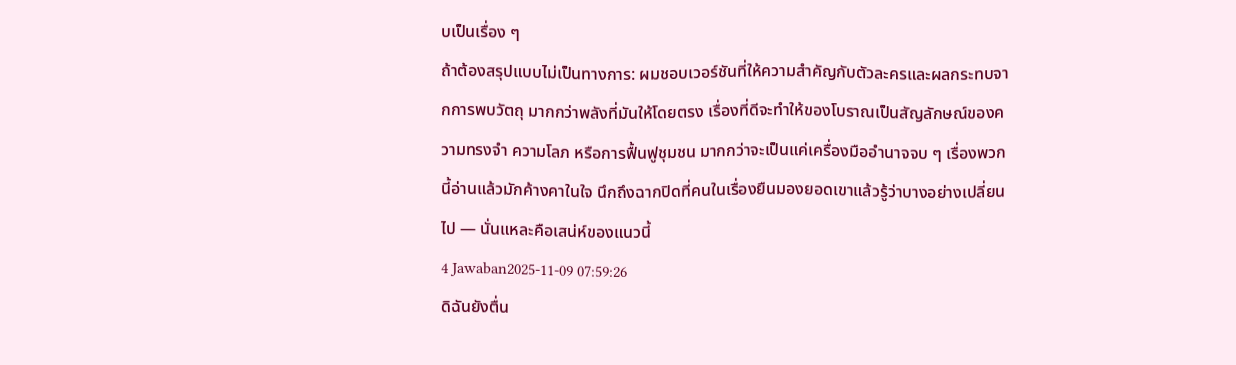บเป็นเรื่อง ๆ
ถ้าต้องสรุปแบบไม่เป็นทางการ: ผมชอบเวอร์ชันที่ให้ความสำคัญกับตัวละครและผลกระทบจากการพบวัตถุ มากกว่าพลังที่มันให้โดยตรง เรื่องที่ดีจะทำให้ของโบราณเป็นสัญลักษณ์ของความทรงจำ ความโลภ หรือการฟื้นฟูชุมชน มากกว่าจะเป็นแค่เครื่องมืออำนาจจบ ๆ เรื่องพวกนี้อ่านแล้วมักค้างคาในใจ นึกถึงฉากปิดที่คนในเรื่องยืนมองยอดเขาแล้วรู้ว่าบางอย่างเปลี่ยนไป — นั่นแหละคือเสน่ห์ของแนวนี้
4 Jawaban2025-11-09 07:59:26
ดิฉันยังตื่น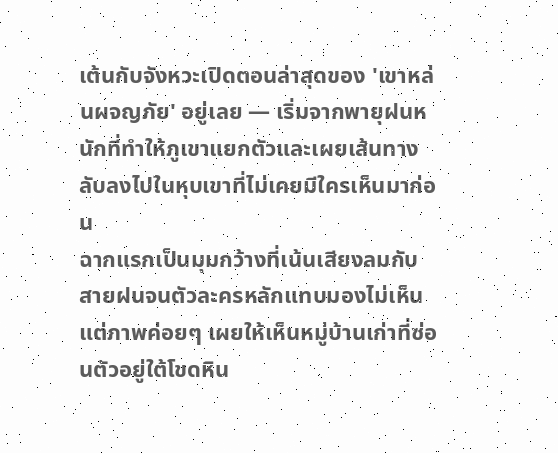เต้นกับจังหวะเปิดตอนล่าสุดของ 'เขาหล่นผจญภัย' อยู่เลย — เริ่มจากพายุฝนหนักที่ทำให้ภูเขาแยกตัวและเผยเส้นทางลับลงไปในหุบเขาที่ไม่เคยมีใครเห็นมาก่อน
ฉากแรกเป็นมุมกว้างที่เน้นเสียงลมกับสายฝนจนตัวละครหลักแทบมองไม่เห็น แต่ภาพค่อยๆ เผยให้เห็นหมู่บ้านเก่าที่ซ่อนตัวอยู่ใต้โขดหิน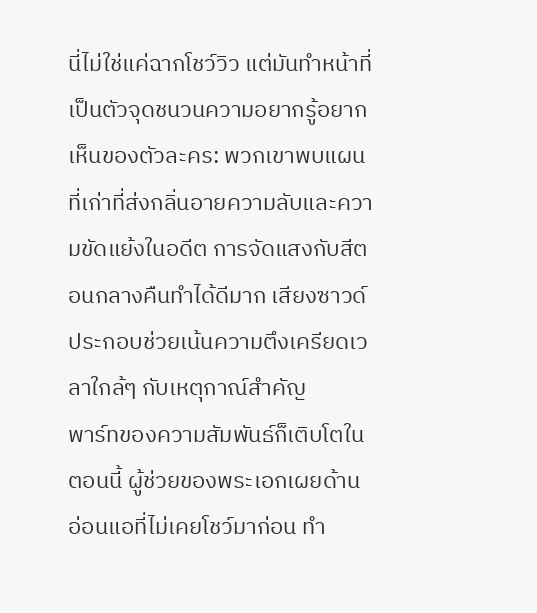นี่ไม่ใช่แค่ฉากโชว์วิว แต่มันทำหน้าที่เป็นตัวจุดชนวนความอยากรู้อยากเห็นของตัวละคร: พวกเขาพบแผนที่เก่าที่ส่งกลิ่นอายความลับและความขัดแย้งในอดีต การจัดแสงกับสีตอนกลางคืนทำได้ดีมาก เสียงซาวด์ประกอบช่วยเน้นความตึงเครียดเวลาใกล้ๆ กับเหตุกาณ์สำคัญ
พาร์ทของความสัมพันธ์ก็เติบโตในตอนนี้ ผู้ช่วยของพระเอกเผยด้านอ่อนแอที่ไม่เคยโชว์มาก่อน ทำ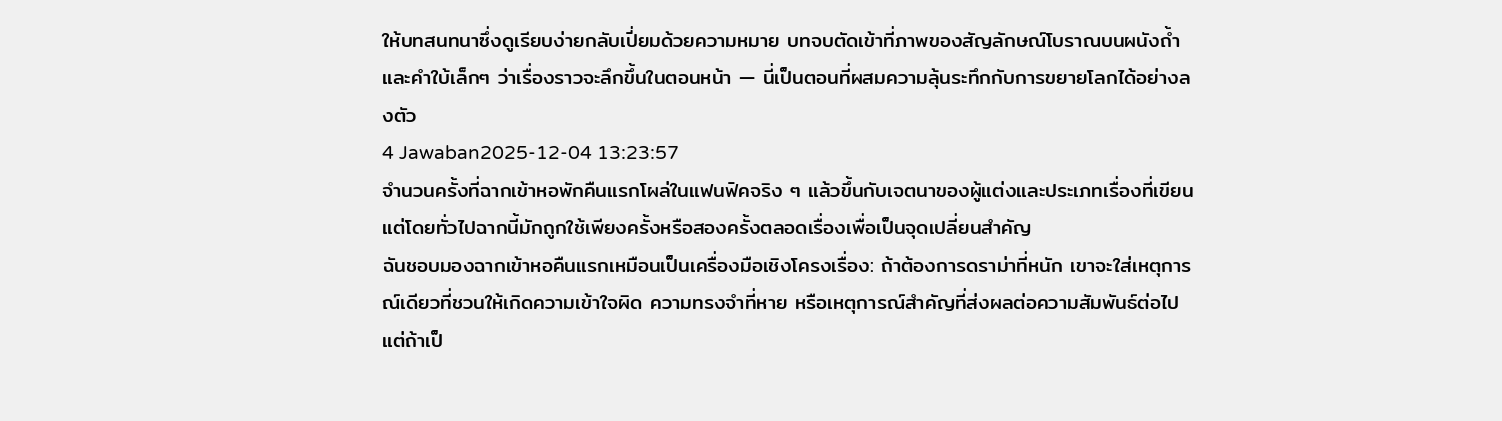ให้บทสนทนาซึ่งดูเรียบง่ายกลับเปี่ยมด้วยความหมาย บทจบตัดเข้าที่ภาพของสัญลักษณ์โบราณบนผนังถ้ำและคำใบ้เล็กๆ ว่าเรื่องราวจะลึกขึ้นในตอนหน้า — นี่เป็นตอนที่ผสมความลุ้นระทึกกับการขยายโลกได้อย่างลงตัว
4 Jawaban2025-12-04 13:23:57
จำนวนครั้งที่ฉากเข้าหอพักคืนแรกโผล่ในแฟนฟิคจริง ๆ แล้วขึ้นกับเจตนาของผู้แต่งและประเภทเรื่องที่เขียน แต่โดยทั่วไปฉากนี้มักถูกใช้เพียงครั้งหรือสองครั้งตลอดเรื่องเพื่อเป็นจุดเปลี่ยนสำคัญ
ฉันชอบมองฉากเข้าหอคืนแรกเหมือนเป็นเครื่องมือเชิงโครงเรื่อง: ถ้าต้องการดราม่าที่หนัก เขาจะใส่เหตุการณ์เดียวที่ชวนให้เกิดความเข้าใจผิด ความทรงจำที่หาย หรือเหตุการณ์สำคัญที่ส่งผลต่อความสัมพันธ์ต่อไป แต่ถ้าเป็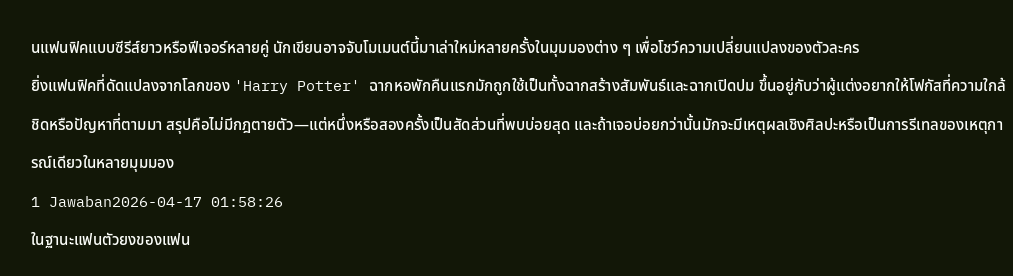นแฟนฟิคแบบซีรีส์ยาวหรือฟีเจอร์หลายคู่ นักเขียนอาจจับโมเมนต์นี้มาเล่าใหม่หลายครั้งในมุมมองต่าง ๆ เพื่อโชว์ความเปลี่ยนแปลงของตัวละคร
ยิ่งแฟนฟิคที่ดัดแปลงจากโลกของ 'Harry Potter' ฉากหอพักคืนแรกมักถูกใช้เป็นทั้งฉากสร้างสัมพันธ์และฉากเปิดปม ขึ้นอยู่กับว่าผู้แต่งอยากให้โฟกัสที่ความใกล้ชิดหรือปัญหาที่ตามมา สรุปคือไม่มีกฎตายตัว—แต่หนึ่งหรือสองครั้งเป็นสัดส่วนที่พบบ่อยสุด และถ้าเจอบ่อยกว่านั้นมักจะมีเหตุผลเชิงศิลปะหรือเป็นการรีเทลของเหตุการณ์เดียวในหลายมุมมอง
1 Jawaban2026-04-17 01:58:26
ในฐานะแฟนตัวยงของแฟน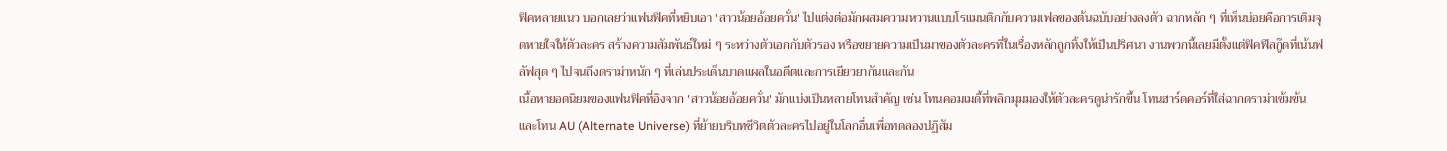ฟิคหลายแนว บอกเลยว่าแฟนฟิคที่หยิบเอา 'สาวน้อยอ้อยควั่น' ไปแต่งต่อมักผสมความหวานแบบโรแมนติกกับความเฟลของต้นฉบับอย่างลงตัว ฉากหลัก ๆ ที่เห็นบ่อยคือการเติมจุดหายใจให้ตัวละคร สร้างความสัมพันธ์ใหม่ ๆ ระหว่างตัวเอกกับตัวรอง หรือขยายความเป็นมาของตัวละครที่ในเรื่องหลักถูกทิ้งให้เป็นปริศนา งานพวกนี้เลยมีตั้งแต่ฟิคฟีลกู๊ดที่เน้นฟลัฟสุด ๆ ไปจนถึงดราม่าหนัก ๆ ที่เล่นประเด็นบาดแผลในอดีตและการเยียวยากันและกัน
เนื้อหายอดนิยมของแฟนฟิคที่อิงจาก 'สาวน้อยอ้อยควั่น' มักแบ่งเป็นหลายโทนสำคัญ เช่น โทนคอมเมดี้ที่พลิกมุมมองให้ตัวละครดูน่ารักขึ้น โทนฮาร์ดคอร์ที่ใส่ฉากดราม่าเข้มข้น และโทน AU (Alternate Universe) ที่ย้ายบริบทชีวิตตัวละครไปอยู่ในโลกอื่นเพื่อทดลองปฏิสัม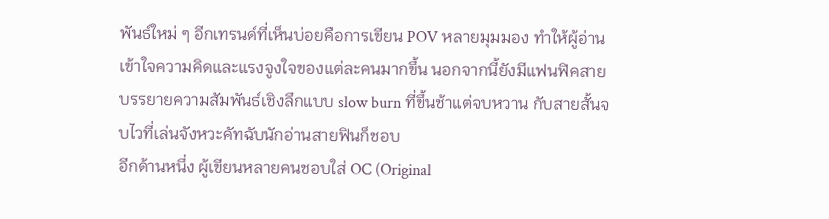พันธ์ใหม่ ๆ อีกเทรนด์ที่เห็นบ่อยคือการเขียน POV หลายมุมมอง ทำให้ผู้อ่านเข้าใจความคิดและแรงจูงใจของแต่ละคนมากขึ้น นอกจากนี้ยังมีแฟนฟิคสายบรรยายความสัมพันธ์เชิงลึกแบบ slow burn ที่ขึ้นช้าแต่จบหวาน กับสายสั้นจบไวที่เล่นจังหวะคัทฉับนักอ่านสายฟินก็ชอบ
อีกด้านหนึ่ง ผู้เขียนหลายคนชอบใส่ OC (Original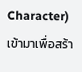Character) เข้ามาเพื่อสร้า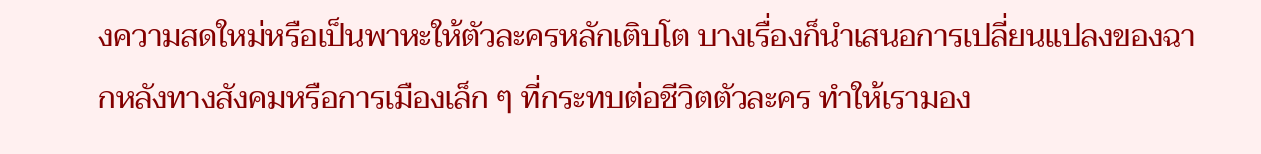งความสดใหม่หรือเป็นพาหะให้ตัวละครหลักเติบโต บางเรื่องก็นำเสนอการเปลี่ยนแปลงของฉากหลังทางสังคมหรือการเมืองเล็ก ๆ ที่กระทบต่อชีวิตตัวละคร ทำให้เรามอง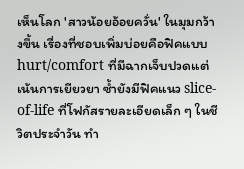เห็นโลก 'สาวน้อยอ้อยควั่น' ในมุมกว้างขึ้น เรื่องที่ชอบเพิ่มบ่อยคือฟิคแบบ hurt/comfort ที่มีฉากเจ็บปวดแต่เน้นการเยียวยา ซ้ำยังมีฟิคแนว slice-of-life ที่โฟกัสรายละเอียดเล็ก ๆ ในชีวิตประจำวัน ทำ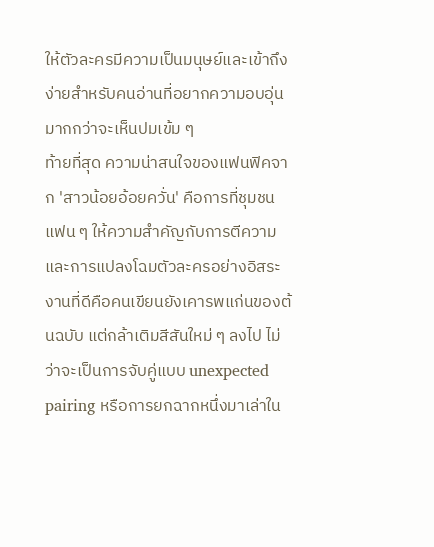ให้ตัวละครมีความเป็นมนุษย์และเข้าถึงง่ายสำหรับคนอ่านที่อยากความอบอุ่นมากกว่าจะเห็นปมเข้ม ๆ
ท้ายที่สุด ความน่าสนใจของแฟนฟิคจาก 'สาวน้อยอ้อยควั่น' คือการที่ชุมชนแฟน ๆ ให้ความสำคัญกับการตีความและการแปลงโฉมตัวละครอย่างอิสระ งานที่ดีคือคนเขียนยังเคารพแก่นของต้นฉบับ แต่กล้าเติมสีสันใหม่ ๆ ลงไป ไม่ว่าจะเป็นการจับคู่แบบ unexpected pairing หรือการยกฉากหนึ่งมาเล่าใน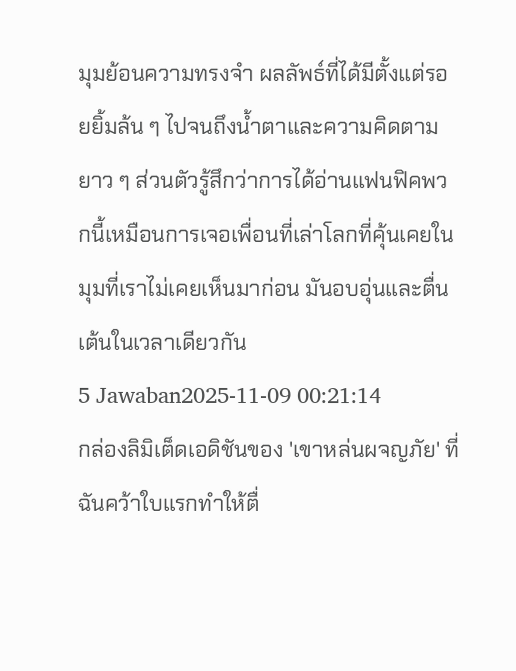มุมย้อนความทรงจำ ผลลัพธ์ที่ได้มีตั้งแต่รอยยิ้มล้น ๆ ไปจนถึงน้ำตาและความคิดตามยาว ๆ ส่วนตัวรู้สึกว่าการได้อ่านแฟนฟิคพวกนี้เหมือนการเจอเพื่อนที่เล่าโลกที่คุ้นเคยในมุมที่เราไม่เคยเห็นมาก่อน มันอบอุ่นและตื่นเต้นในเวลาเดียวกัน
5 Jawaban2025-11-09 00:21:14
กล่องลิมิเต็ดเอดิชันของ 'เขาหล่นผจญภัย' ที่ฉันคว้าใบแรกทำให้ตื่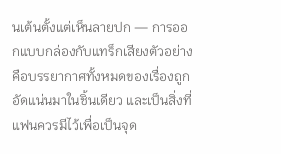นเต้นตั้งแต่เห็นลายปก — การออกแบบกล่องกับแทร็กเสียงตัวอย่างคือบรรยากาศทั้งหมดของเรื่องถูกอัดแน่นมาในชิ้นเดียว และเป็นสิ่งที่แฟนควรมีไว้เพื่อเป็นจุด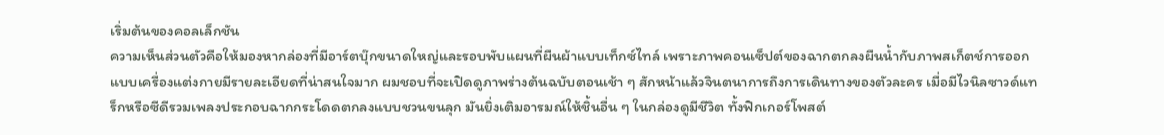เริ่มต้นของคอลเล็กชัน
ความเห็นส่วนตัวคือให้มองหากล่องที่มีอาร์ตบุ๊กขนาดใหญ่และรอบพับแผนที่ผืนผ้าแบบเท็กซ์ไทล์ เพราะภาพคอนเซ็ปต์ของฉากตกลงผืนน้ำกับภาพสเก็ตช์การออกแบบเครื่องแต่งกายมีรายละเอียดที่น่าสนใจมาก ผมชอบที่จะเปิดดูภาพร่างต้นฉบับตอนเช้า ๆ สักหน้าแล้วจินตนาการถึงการเดินทางของตัวละคร เมื่อมีไวนิลซาวด์แทร็กหรือซีดีรวมเพลงประกอบฉากกระโดดตกลงแบบชวนขนลุก มันยิ่งเติมอารมณ์ให้ชิ้นอื่น ๆ ในกล่องดูมีชีวิต ทั้งฟิกเกอร์โพสต์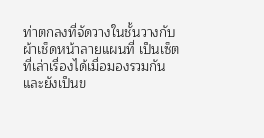ท่าตกลงที่จัดวางในชั้นวางกับผ้าเช็ดหน้าลายแผนที่ เป็นเซ็ตที่เล่าเรื่องได้เมื่อมองรวมกัน และยังเป็นข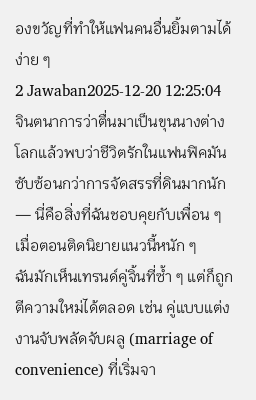องขวัญที่ทำให้แฟนคนอื่นยิ้มตามได้ง่าย ๆ
2 Jawaban2025-12-20 12:25:04
จินตนาการว่าตื่นมาเป็นขุนนางต่างโลกแล้วพบว่าชีวิตรักในแฟนฟิคมันซับซ้อนกว่าการจัดสรรที่ดินมากนัก — นี่คือสิ่งที่ฉันชอบคุยกับเพื่อน ๆ เมื่อตอนติดนิยายแนวนี้หนัก ๆ
ฉันมักเห็นเทรนด์คู่จิ้นที่ซ้ำ ๆ แต่ก็ถูกตีความใหม่ได้ตลอด เช่น คู่แบบแต่งงานจับพลัดจับผลู (marriage of convenience) ที่เริ่มจา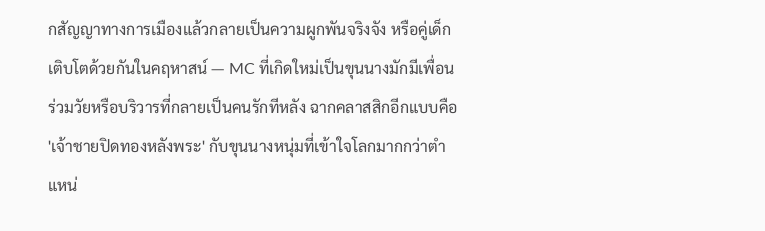กสัญญาทางการเมืองแล้วกลายเป็นความผูกพันจริงจัง หรือคู่เด็กเติบโตด้วยกันในคฤหาสน์ — MC ที่เกิดใหม่เป็นขุนนางมักมีเพื่อนร่วมวัยหรือบริวารที่กลายเป็นคนรักทีหลัง ฉากคลาสสิกอีกแบบคือ 'เจ้าชายปิดทองหลังพระ' กับขุนนางหนุ่มที่เข้าใจโลกมากกว่าตำแหน่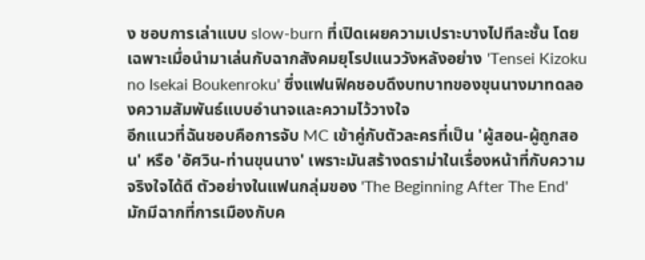ง ชอบการเล่าแบบ slow-burn ที่เปิดเผยความเปราะบางไปทีละชั้น โดยเฉพาะเมื่อนำมาเล่นกับฉากสังคมยุโรปแนววังหลังอย่าง 'Tensei Kizoku no Isekai Boukenroku' ซึ่งแฟนฟิคชอบดึงบทบาทของขุนนางมาทดลองความสัมพันธ์แบบอำนาจและความไว้วางใจ
อีกแนวที่ฉันชอบคือการจับ MC เข้าคู่กับตัวละครที่เป็น 'ผู้สอน-ผู้ถูกสอน' หรือ 'อัศวิน-ท่านขุนนาง' เพราะมันสร้างดราม่าในเรื่องหน้าที่กับความจริงใจได้ดี ตัวอย่างในแฟนกลุ่มของ 'The Beginning After The End' มักมีฉากที่การเมืองกับค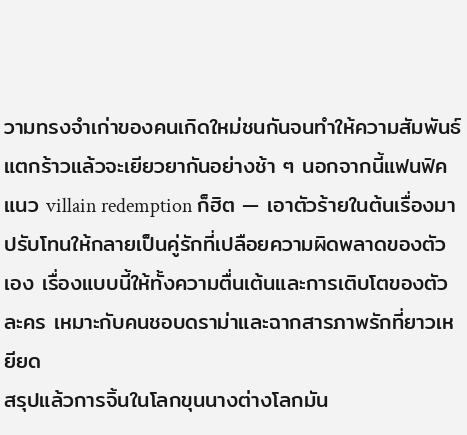วามทรงจำเก่าของคนเกิดใหม่ชนกันจนทำให้ความสัมพันธ์แตกร้าวแล้วจะเยียวยากันอย่างช้า ๆ นอกจากนี้แฟนฟิคแนว villain redemption ก็ฮิต — เอาตัวร้ายในต้นเรื่องมาปรับโทนให้กลายเป็นคู่รักที่เปลือยความผิดพลาดของตัวเอง เรื่องแบบนี้ให้ทั้งความตื่นเต้นและการเติบโตของตัวละคร เหมาะกับคนชอบดราม่าและฉากสารภาพรักที่ยาวเหยียด
สรุปแล้วการจิ้นในโลกขุนนางต่างโลกมัน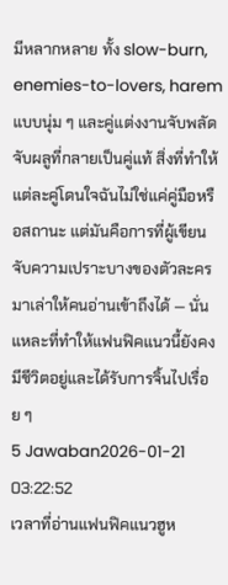มีหลากหลาย ทั้ง slow-burn, enemies-to-lovers, harem แบบนุ่ม ๆ และคู่แต่งงานจับพลัดจับผลูที่กลายเป็นคู่แท้ สิ่งที่ทำให้แต่ละคู่โดนใจฉันไม่ใช่แค่คู่มือหรือสถานะ แต่มันคือการที่ผู้เขียนจับความเปราะบางของตัวละครมาเล่าให้คนอ่านเข้าถึงได้ — นั่นแหละที่ทำให้แฟนฟิคแนวนี้ยังคงมีชีวิตอยู่และได้รับการจิ้นไปเรื่อย ๆ
5 Jawaban2026-01-21 03:22:52
เวลาที่อ่านแฟนฟิคแนวฮูห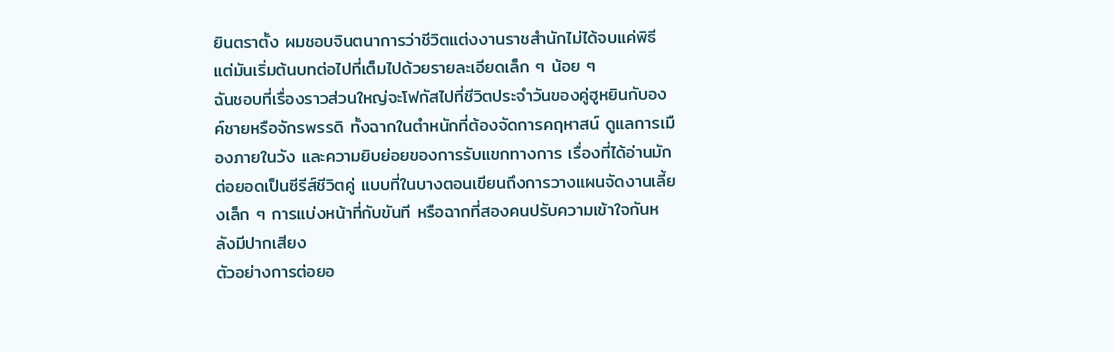ยินตราตั้ง ผมชอบจินตนาการว่าชีวิตแต่งงานราชสำนักไม่ได้จบแค่พิธี แต่มันเริ่มต้นบทต่อไปที่เต็มไปด้วยรายละเอียดเล็ก ๆ น้อย ๆ
ฉันชอบที่เรื่องราวส่วนใหญ่จะโฟกัสไปที่ชีวิตประจำวันของคู่ฮูหยินกับองค์ชายหรือจักรพรรดิ ทั้งฉากในตำหนักที่ต้องจัดการคฤหาสน์ ดูแลการเมืองภายในวัง และความยิบย่อยของการรับแขกทางการ เรื่องที่ได้อ่านมักต่อยอดเป็นซีรีส์ชีวิตคู่ แบบที่ในบางตอนเขียนถึงการวางแผนจัดงานเลี้ยงเล็ก ๆ การแบ่งหน้าที่กับขันที หรือฉากที่สองคนปรับความเข้าใจกันหลังมีปากเสียง
ตัวอย่างการต่อยอ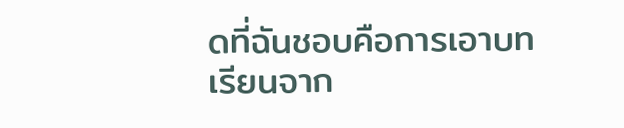ดที่ฉันชอบคือการเอาบทเรียนจาก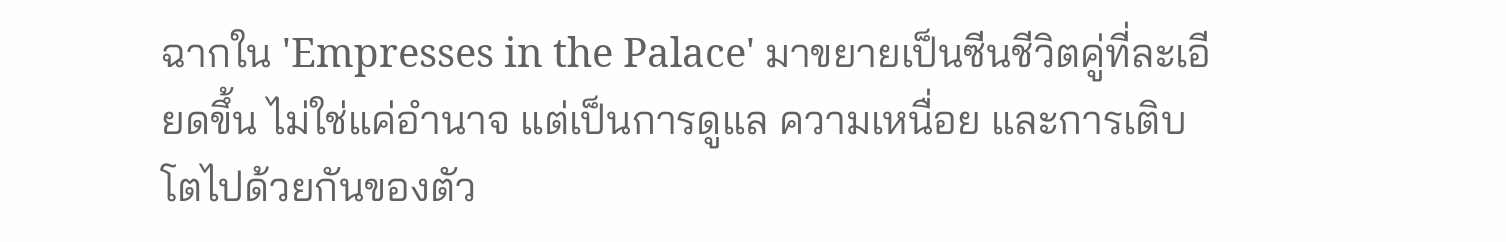ฉากใน 'Empresses in the Palace' มาขยายเป็นซีนชีวิตคู่ที่ละเอียดขึ้น ไม่ใช่แค่อำนาจ แต่เป็นการดูแล ความเหนื่อย และการเติบโตไปด้วยกันของตัว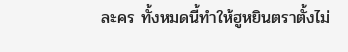ละคร ทั้งหมดนี้ทำให้ฮูหยินตราตั้งไม่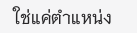ใช่แค่ตำแหน่ง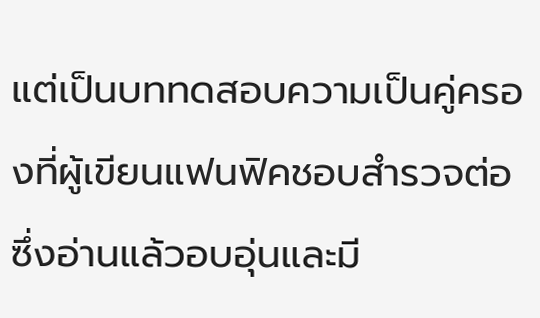แต่เป็นบททดสอบความเป็นคู่ครองที่ผู้เขียนแฟนฟิคชอบสำรวจต่อ ซึ่งอ่านแล้วอบอุ่นและมี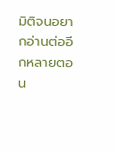มิติจนอยากอ่านต่ออีกหลายตอน